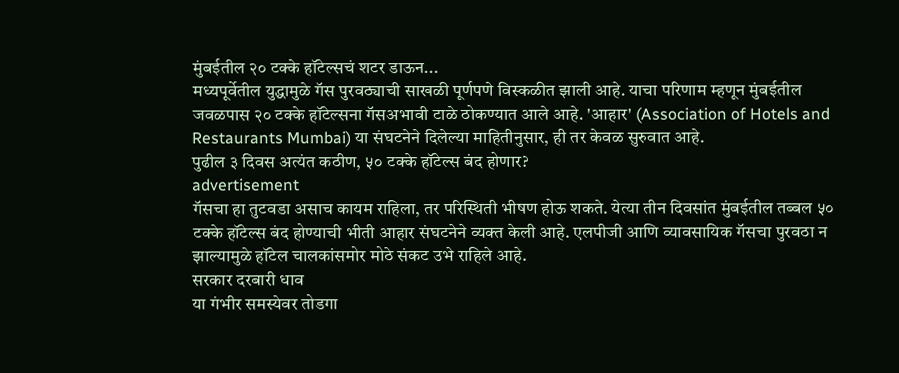मुंबईतील २० टक्के हॉटेल्सचं शटर डाऊन...
मध्यपूर्वेतील युद्धामुळे गॅस पुरवठ्याची साखळी पूर्णपणे विस्कळीत झाली आहे. याचा परिणाम म्हणून मुंबईतील जवळपास २० टक्के हॉटेल्सना गॅसअभावी टाळे ठोकण्यात आले आहे. 'आहार' (Association of Hotels and Restaurants Mumbai) या संघटनेने दिलेल्या माहितीनुसार, ही तर केवळ सुरुवात आहे.
पुढील ३ दिवस अत्यंत कठीण, ५० टक्के हॉटेल्स बंद होणार?
advertisement
गॅसचा हा तुटवडा असाच कायम राहिला, तर परिस्थिती भीषण होऊ शकते. येत्या तीन दिवसांत मुंबईतील तब्बल ५० टक्के हॉटेल्स बंद होण्याची भीती आहार संघटनेने व्यक्त केली आहे. एलपीजी आणि व्यावसायिक गॅसचा पुरवठा न झाल्यामुळे हॉटेल चालकांसमोर मोठे संकट उभे राहिले आहे.
सरकार दरबारी धाव
या गंभीर समस्येवर तोडगा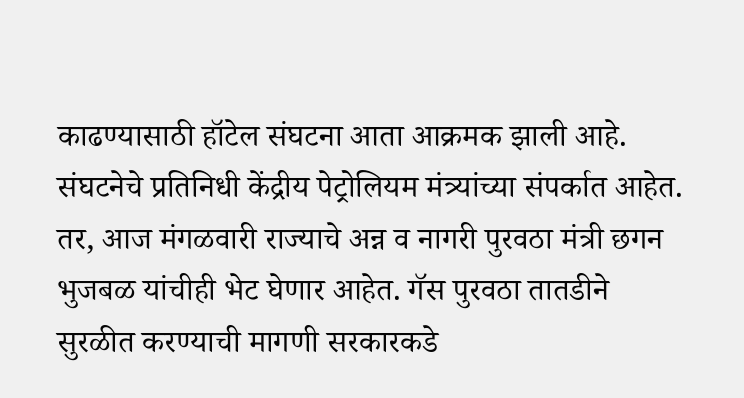काढण्यासाठी हॉटेल संघटना आता आक्रमक झाली आहे. संघटनेचे प्रतिनिधी केंद्रीय पेट्रोलियम मंत्र्यांच्या संपर्कात आहेत. तर, आज मंगळवारी राज्याचे अन्न व नागरी पुरवठा मंत्री छगन भुजबळ यांचीही भेट घेणार आहेत. गॅस पुरवठा तातडीने सुरळीत करण्याची मागणी सरकारकडे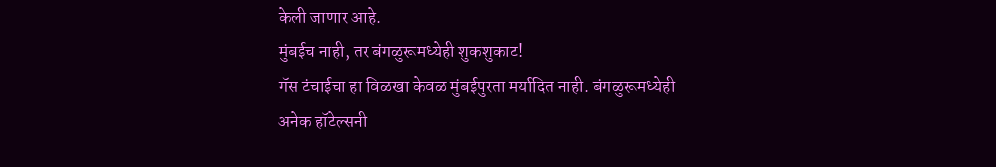केली जाणार आहे.
मुंबईच नाही, तर बंगळुरूमध्येही शुकशुकाट!
गॅस टंचाईचा हा विळखा केवळ मुंबईपुरता मर्यादित नाही. बंगळुरूमध्येही अनेक हॉटेल्सनी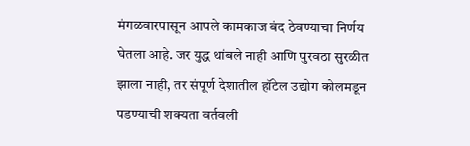मंगळवारपासून आपले कामकाज बंद ठेवण्याचा निर्णय घेतला आहे. जर युद्ध थांबले नाही आणि पुरवठा सुरळीत झाला नाही, तर संपूर्ण देशातील हॉटेल उद्योग कोलमडून पडण्याची शक्यता वर्तवली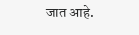जात आहे.